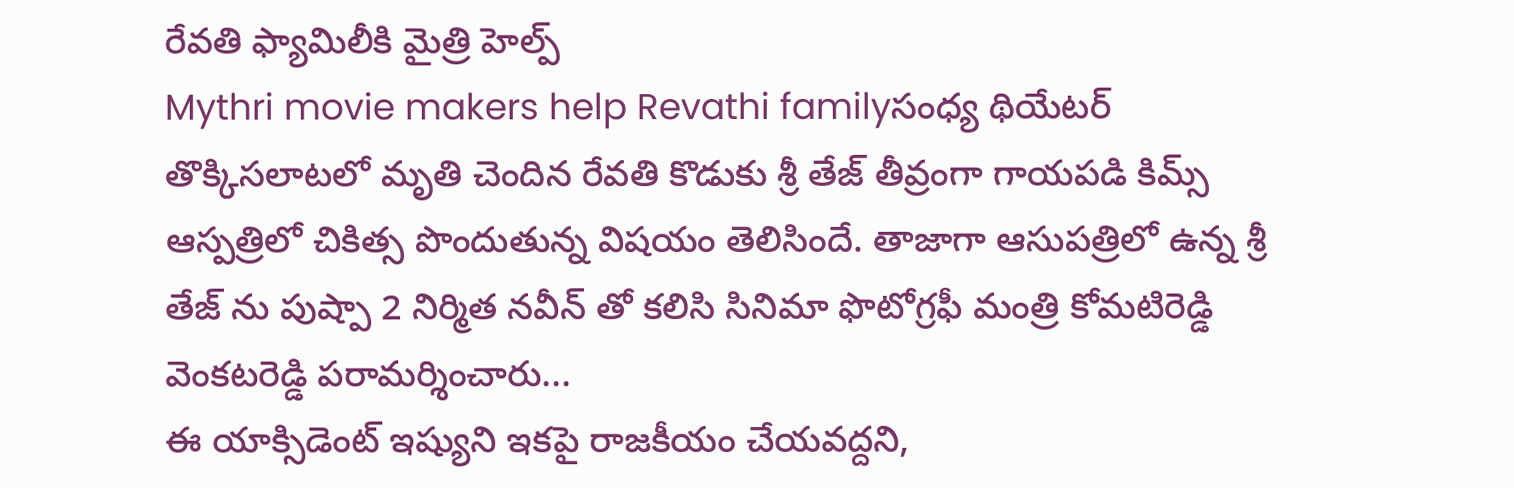రేవతి ఫ్యామిలీకి మైత్రి హెల్ప్
Mythri movie makers help Revathi familyసంధ్య థియేటర్ తొక్కిసలాటలో మృతి చెందిన రేవతి కొడుకు శ్రీ తేజ్ తీవ్రంగా గాయపడి కిమ్స్ ఆస్పత్రిలో చికిత్స పొందుతున్న విషయం తెలిసిందే. తాజాగా ఆసుపత్రిలో ఉన్న శ్రీ తేజ్ ను పుష్పా 2 నిర్మిత నవీన్ తో కలిసి సినిమా ఫొటోగ్రఫీ మంత్రి కోమటిరెడ్డి వెంకటరెడ్డి పరామర్శించారు...
ఈ యాక్సిడెంట్ ఇష్యుని ఇకపై రాజకీయం చేయవద్దని,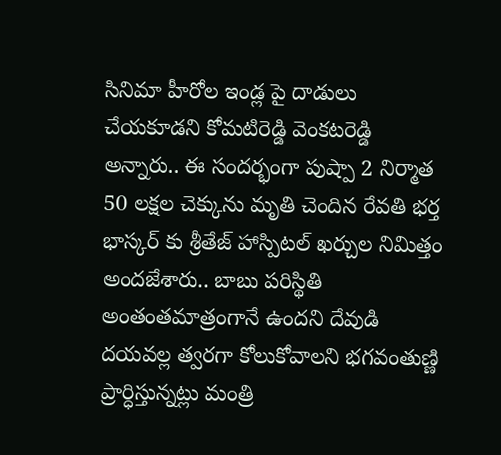సినిమా హీరోల ఇండ్ల పై దాడులు చేయకూడని కోమటిరెడ్డి వెంకటరెడ్డి అన్నారు.. ఈ సందర్భంగా పుష్పా 2 నిర్మాత 50 లక్షల చెక్కును మృతి చెందిన రేవతి భర్త భాస్కర్ కు శ్రీతేజ్ హాస్పిటల్ ఖర్చుల నిమిత్తం అందజేశారు.. బాబు పరిస్థితి అంతంతమాత్రంగానే ఉందని దేవుడి దయవల్ల త్వరగా కోలుకోవాలని భగవంతుణ్ణి ప్రార్ధిస్తున్నట్లు మంత్రి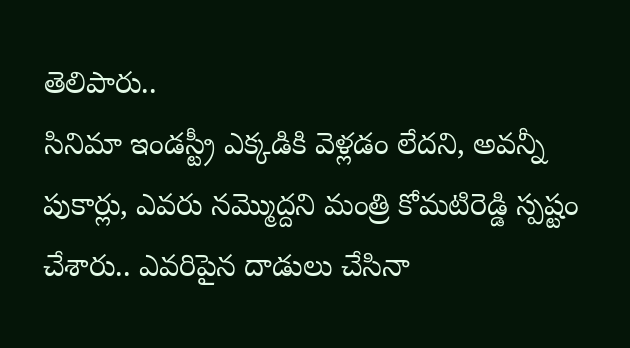తెలిపారు..
సినిమా ఇండస్ట్రీ ఎక్కడికి వెళ్లడం లేదని, అవన్నీ పుకార్లు, ఎవరు నమ్మొద్దని మంత్రి కోమటిరెడ్డి స్పష్టం చేశారు.. ఎవరిపైన దాడులు చేసినా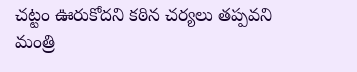చట్టం ఊరుకోదని కఠిన చర్యలు తప్పవని మంత్రి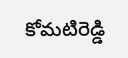కోమటిరెడ్డి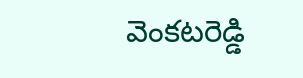వెంకటరెడ్డి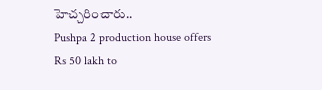హెచ్చరించారు..
Pushpa 2 production house offers Rs 50 lakh to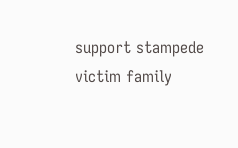support stampede victim family